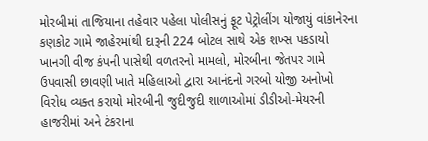મોરબીમાં તાજિયાના તહેવાર પહેલા પોલીસનું ફૂટ પેટ્રોલીંગ યોજાયું વાંકાનેરના કણકોટ ગામે જાહેરમાંથી દારૂની 224 બોટલ સાથે એક શખ્સ પકડાયો ખાનગી વીજ કંપની પાસેથી વળતરનો મામલો, મોરબીના જેતપર ગામે ઉપવાસી છાવણી ખાતે મહિલાઓ દ્વારા આનંદનો ગરબો યોજી અનોખો વિરોધ વ્યક્ત કરાયો મોરબીની જુદીજુદી શાળાઓમાં ડીડીઓ-મેયરની હાજરીમાં અને ટંકરાના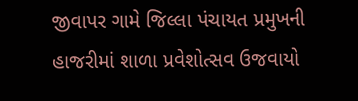જીવાપર ગામે જિલ્લા પંચાયત પ્રમુખની હાજરીમાં શાળા પ્રવેશોત્સવ ઉજવાયો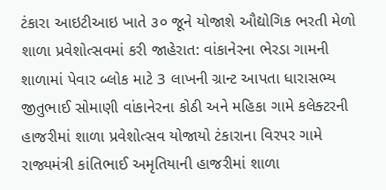ટંકારા આઇટીઆઇ ખાતે ૩૦ જૂને યોજાશે ઔદ્યોગિક ભરતી મેળો શાળા પ્રવેશોત્સવમાં કરી જાહેરાત: વાંકાનેરના ભેરડા ગામની શાળામાં પેવાર બ્લોક માટે 3 લાખની ગ્રાન્ટ આપતા ધારાસભ્ય જીતુભાઈ સોમાણી વાંકાનેરના કોઠી અને મહિકા ગામે કલેક્ટરની હાજરીમાં શાળા પ્રવેશોત્સવ યોજાયો ટંકારાના વિરપર ગામે રાજ્યમંત્રી કાંતિભાઈ અમૃતિયાની હાજરીમાં શાળા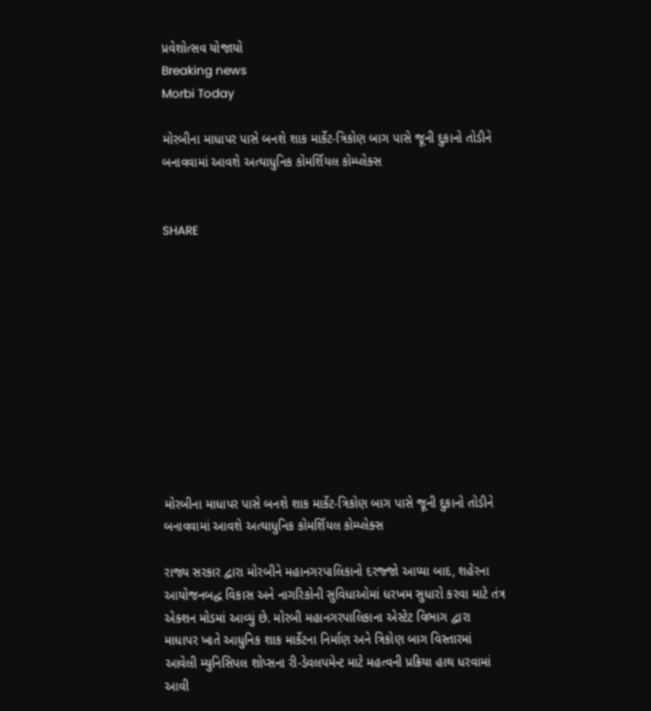પ્રવેશોત્સવ યોજાયો
Breaking news
Morbi Today

મોરબીના માધાપર પાસે બનશે શાક માર્કેટ-ત્રિકોણ બાગ પાસે જૂની દુકાનો તોડીને બનાવવામાં આવશે અત્યાધુનિક કોમર્શિયલ કોમ્પ્લેક્સ


SHARE











મોરબીના માધાપર પાસે બનશે શાક માર્કેટ-ત્રિકોણ બાગ પાસે જૂની દુકાનો તોડીને બનાવવામાં આવશે અત્યાધુનિક કોમર્શિયલ કોમ્પ્લેક્સ

રાજ્ય સરકાર દ્વારા મોરબીને મહાનગરપાલિકાનો દરજ્જો આપ્યા બાદ, શહેરના આયોજનબદ્ધ વિકાસ અને નાગરિકોની સુવિધાઓમાં ધરખમ સુધારો કરવા માટે તંત્ર એક્શન મોડમાં આવ્યું છે. મોરબી મહાનગરપાલિકાના એસ્ટેટ વિભાગ દ્વારા માધાપર ખાતે આધુનિક શાક માર્કેટના નિર્માણ અને ત્રિકોણ બાગ વિસ્તારમાં આવેલી મ્યુનિસિપલ શોપ્સના રી-ડેવલપમેન્ટ માટે મહત્વની પ્રક્રિયા હાથ ધરવામાં આવી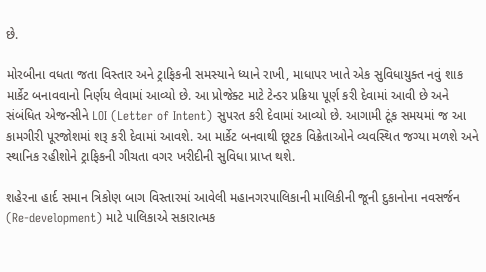છે.

મોરબીના વધતા જતા વિસ્તાર અને ટ્રાફિકની સમસ્યાને ધ્યાને રાખી, માધાપર ખાતે એક સુવિધાયુક્ત નવું શાક માર્કેટ બનાવવાનો નિર્ણય લેવામાં આવ્યો છે. આ પ્રોજેક્ટ માટે ટેન્ડર પ્રક્રિયા પૂર્ણ કરી દેવામાં આવી છે અને સંબંધિત એજન્સીને LOI (Letter of Intent) સુપરત કરી દેવામાં આવ્યો છે. આગામી ટૂંક સમયમાં જ આ કામગીરી પૂરજોશમાં શરૂ કરી દેવામાં આવશે. આ માર્કેટ બનવાથી છૂટક વિક્રેતાઓને વ્યવસ્થિત જગ્યા મળશે અને સ્થાનિક રહીશોને ટ્રાફિકની ગીચતા વગર ખરીદીની સુવિધા પ્રાપ્ત થશે.

શહેરના હાર્દ સમાન ત્રિકોણ બાગ વિસ્તારમાં આવેલી મહાનગરપાલિકાની માલિકીની જૂની દુકાનોના નવસર્જન (Re-development) માટે પાલિકાએ સકારાત્મક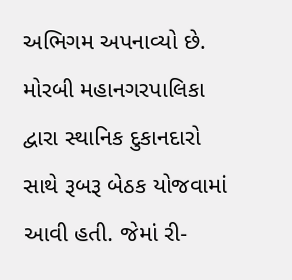અભિગમ અપનાવ્યો છે. મોરબી મહાનગરપાલિકા દ્વારા સ્થાનિક દુકાનદારો સાથે રૂબરૂ બેઠક યોજવામાં આવી હતી. જેમાં રી-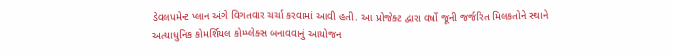ડેવલપમેન્ટ પ્લાન અંગે વિગતવાર ચર્ચા કરવામાં આવી હતી. આ પ્રોજેક્ટ દ્વારા વર્ષો જૂની જર્જરિત મિલકતોને સ્થાને અત્યાધુનિક કોમર્શિયલ કોમ્પ્લેક્સ બનાવવાનું આયોજન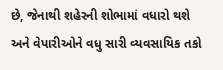છે, જેનાથી શહેરની શોભામાં વધારો થશે અને વેપારીઓને વધુ સારી વ્યવસાયિક તકો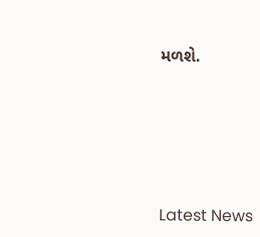મળશે.






Latest News